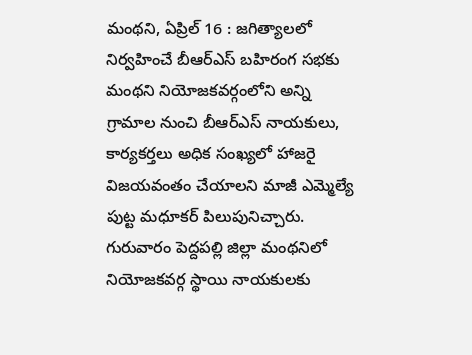మంథని, ఏప్రిల్ 16 : జగిత్యాలలో నిర్వహించే బీఆర్ఎస్ బహిరంగ సభకు మంథని నియోజకవర్గంలోని అన్ని గ్రామాల నుంచి బీఆర్ఎస్ నాయకులు, కార్యకర్తలు అధిక సంఖ్యలో హాజరై విజయవంతం చేయాలని మాజీ ఎమ్మెల్యే పుట్ట మధూకర్ పిలుపునిచ్చారు. గురువారం పెద్దపల్లి జిల్లా మంథనిలో నియోజకవర్గ స్థాయి నాయకులకు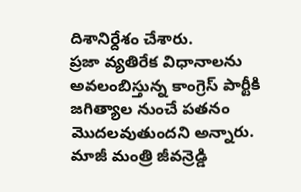దిశానిర్దేశం చేశారు.
ప్రజా వ్యతిరేక విధానాలను అవలంబిస్తున్న కాంగ్రెస్ పార్టీకి జగిత్యాల నుంచే పతనం మొదలవుతుందని అన్నారు. మాజీ మంత్రి జీవన్రెడ్డి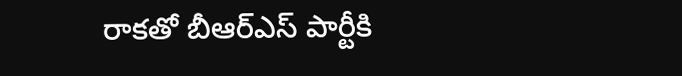రాకతో బీఆర్ఎస్ పార్టీకి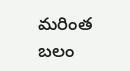మరింత బలం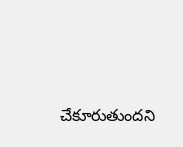చేకూరుతుందని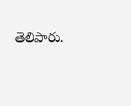తెలిపారు.